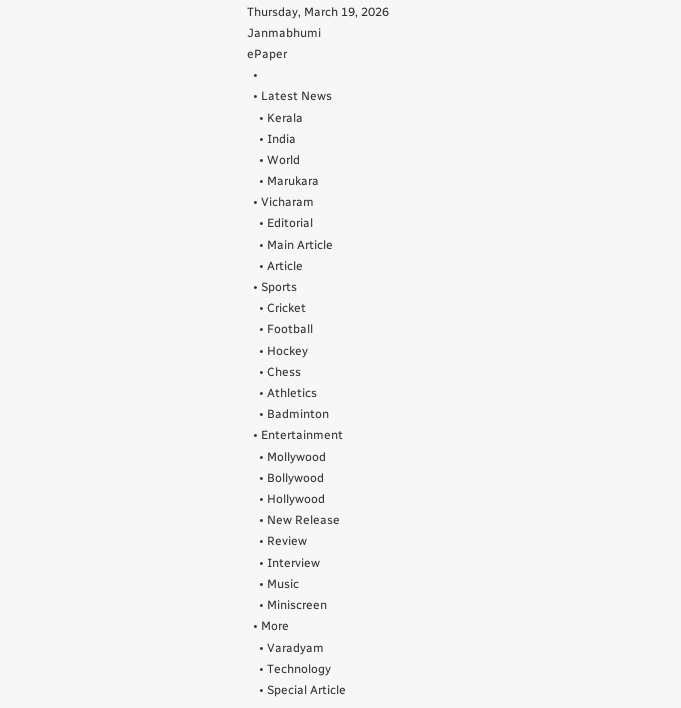Thursday, March 19, 2026
Janmabhumi
ePaper
  •
  • Latest News
    • Kerala
    • India
    • World
    • Marukara
  • Vicharam
    • Editorial
    • Main Article
    • Article
  • Sports
    • Cricket
    • Football
    • Hockey
    • Chess
    • Athletics
    • Badminton
  • Entertainment
    • Mollywood
    • Bollywood
    • Hollywood
    • New Release
    • Review
    • Interview
    • Music
    • Miniscreen
  • More
    • Varadyam
    • Technology
    • Special Article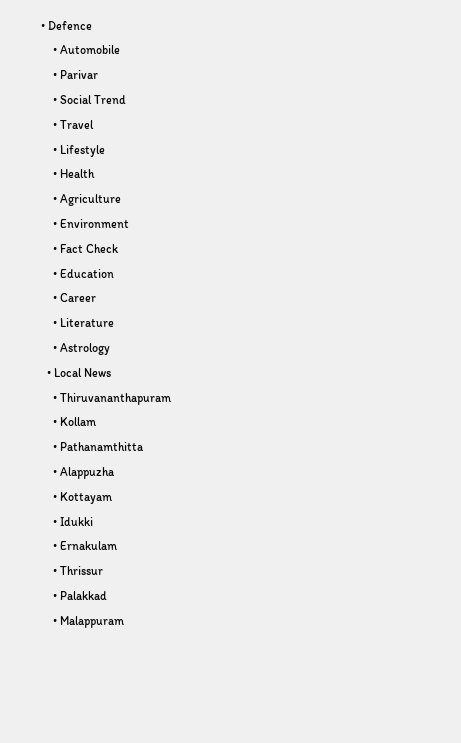• Defence
    • Automobile
    • Parivar
    • Social Trend
    • Travel
    • Lifestyle
    • Health
    • Agriculture
    • Environment
    • Fact Check
    • Education
    • Career
    • Literature
    • Astrology
  • Local News
    • Thiruvananthapuram
    • Kollam
    • Pathanamthitta
    • Alappuzha
    • Kottayam
    • Idukki
    • Ernakulam
    • Thrissur
    • Palakkad
    • Malappuram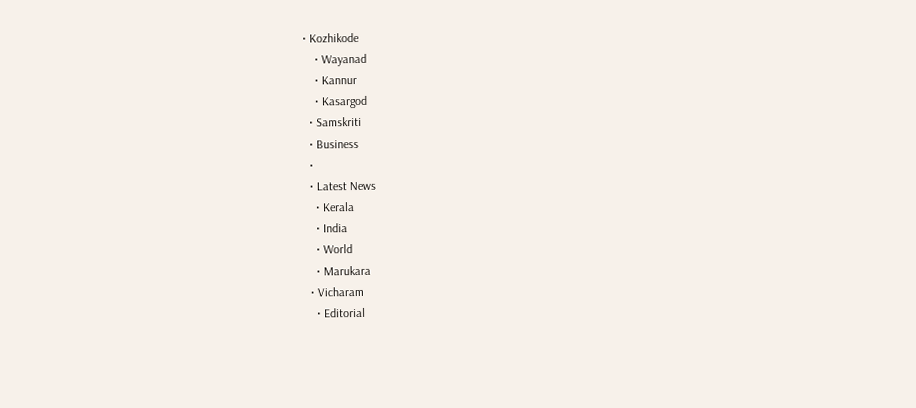• Kozhikode
    • Wayanad
    • Kannur
    • Kasargod
  • Samskriti
  • Business
  •
  • Latest News
    • Kerala
    • India
    • World
    • Marukara
  • Vicharam
    • Editorial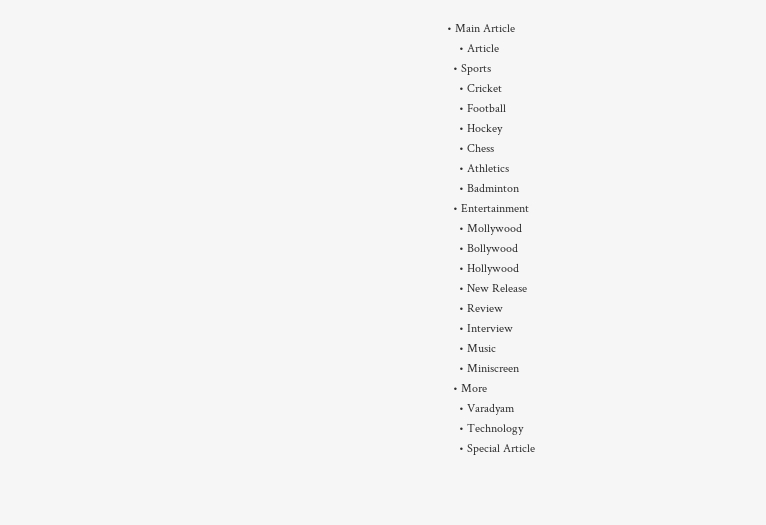• Main Article
    • Article
  • Sports
    • Cricket
    • Football
    • Hockey
    • Chess
    • Athletics
    • Badminton
  • Entertainment
    • Mollywood
    • Bollywood
    • Hollywood
    • New Release
    • Review
    • Interview
    • Music
    • Miniscreen
  • More
    • Varadyam
    • Technology
    • Special Article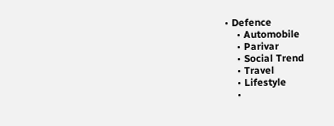• Defence
    • Automobile
    • Parivar
    • Social Trend
    • Travel
    • Lifestyle
    •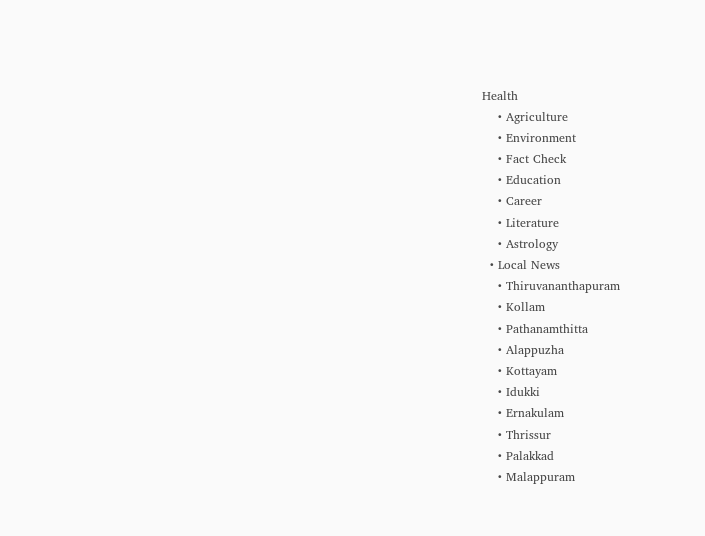Health
    • Agriculture
    • Environment
    • Fact Check
    • Education
    • Career
    • Literature
    • Astrology
  • Local News
    • Thiruvananthapuram
    • Kollam
    • Pathanamthitta
    • Alappuzha
    • Kottayam
    • Idukki
    • Ernakulam
    • Thrissur
    • Palakkad
    • Malappuram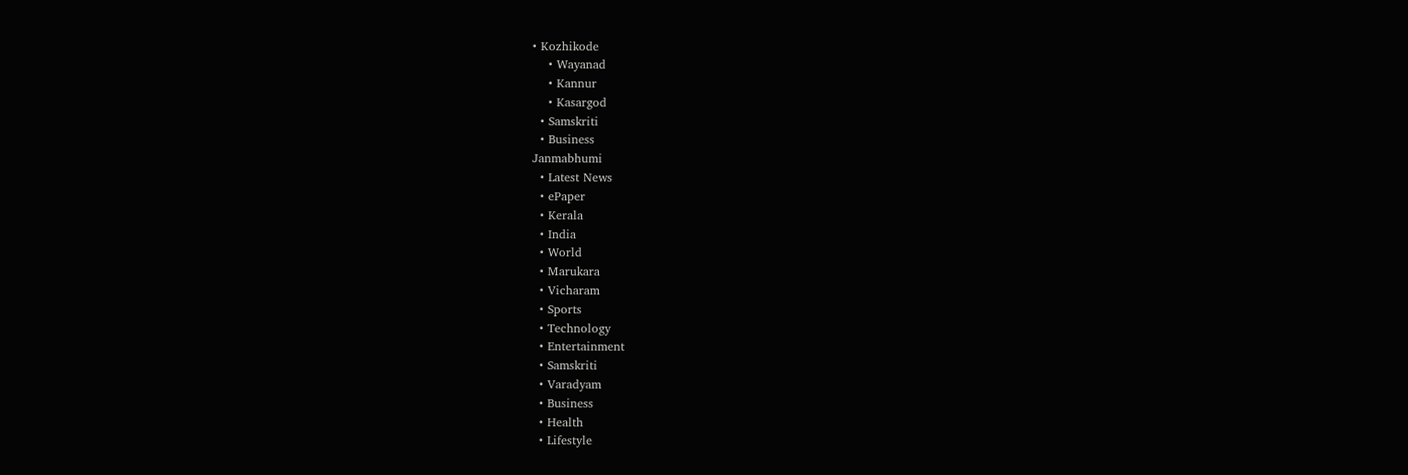• Kozhikode
    • Wayanad
    • Kannur
    • Kasargod
  • Samskriti
  • Business
Janmabhumi
  • Latest News
  • ePaper
  • Kerala
  • India
  • World
  • Marukara
  • Vicharam
  • Sports
  • Technology
  • Entertainment
  • Samskriti
  • Varadyam
  • Business
  • Health
  • Lifestyle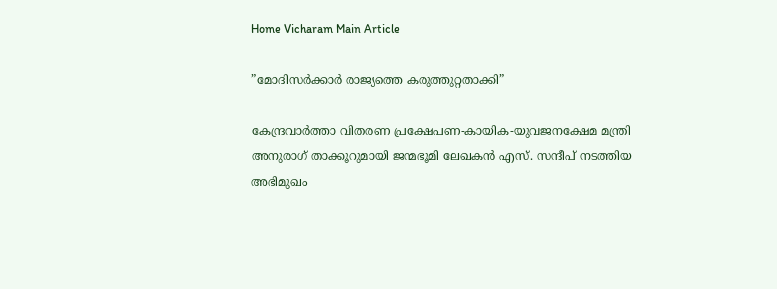Home Vicharam Main Article

”മോദിസര്‍ക്കാര്‍ രാജ്യത്തെ കരുത്തുറ്റതാക്കി”

കേന്ദ്രവാര്‍ത്താ വിതരണ പ്രക്ഷേപണ-കായിക-യുവജനക്ഷേമ മന്ത്രി അനുരാഗ് താക്കൂറുമായി ജന്മഭൂമി ലേഖകന്‍ എസ്. സന്ദീപ് നടത്തിയ അഭിമുഖം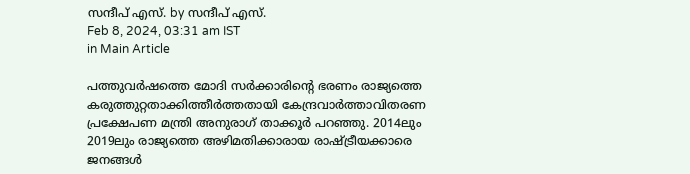സന്ദീപ്‌ എസ്. by സന്ദീപ്‌ എസ്.
Feb 8, 2024, 03:31 am IST
in Main Article

പത്തുവര്‍ഷത്തെ മോദി സര്‍ക്കാരിന്റെ ഭരണം രാജ്യത്തെ കരുത്തുറ്റതാക്കിത്തീര്‍ത്തതായി കേന്ദ്രവാര്‍ത്താവിതരണ പ്രക്ഷേപണ മന്ത്രി അനുരാഗ് താക്കൂര്‍ പറഞ്ഞു. 2014ലും 2019ലും രാജ്യത്തെ അഴിമതിക്കാരായ രാഷ്‌ട്രീയക്കാരെ ജനങ്ങള്‍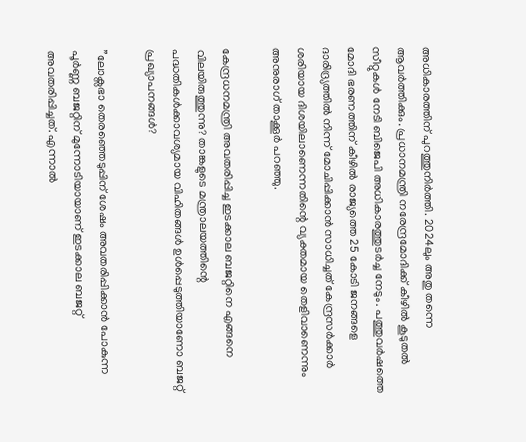അധികാരത്തിന് പുറത്തുനിര്‍ത്തി. 2024ലും അതു തന്നെ ആവര്‍ത്തിക്കും. പ്രധാനമന്ത്രി നരേന്ദ്രമോദിക്ക് കീഴില്‍ കൂടുതല്‍ സീറ്റുകള്‍ നേടി ബിജെപി അധികാരത്തുടര്‍ച്ച നേടും. പത്തുവര്‍ഷത്തെ മോദി ഭരണത്തിന് കീഴില്‍ രാജ്യത്തെ 25 കോടി ജനങ്ങളെ ദാരിദ്ര്യത്തില്‍ നിന്ന് മോചിപ്പിക്കാന്‍ സാധിച്ചത് കേന്ദ്രസര്‍ക്കാര്‍ ശരിയായ ദിശയിലാണെന്നതിന്റെ വ്യക്തമായ തെളിവാണെന്നും അനുരാഗ് താക്കൂര്‍ പറഞ്ഞു.

കേന്ദ്രധനമന്ത്രി അവതരിപ്പിച്ച ഇടക്കാല ബജറ്റിനെ എങ്ങനെ വിലയിരുത്തുന്നു? താങ്കളുടെ മന്ത്രാലയത്തിന്റെ പദ്ധതികള്‍ക്കാവശ്യമായ വിഹിതങ്ങള്‍ ഉള്‍പ്പെടുത്തിയാണോ ബജറ്റ് പ്രഖ്യാപനങ്ങള്‍?

”ലോക്സഭാ തെരഞ്ഞെടുപ്പിന് ശേഷം അവതരിപ്പിക്കാന്‍ പോകുന്ന പൂര്‍ണ്ണ ബജറ്റിന് മുന്നോടിയായാണ് ഇടക്കാല ബജറ്റ് അവതരിപ്പിച്ചത്. എന്നാല്‍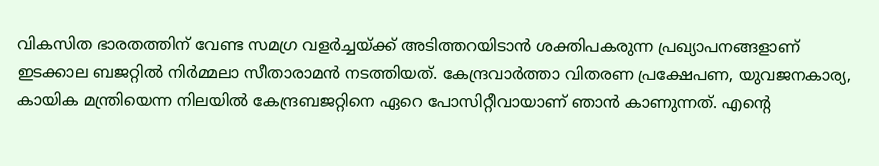വികസിത ഭാരതത്തിന് വേണ്ട സമഗ്ര വളര്‍ച്ചയ്‌ക്ക് അടിത്തറയിടാന്‍ ശക്തിപകരുന്ന പ്രഖ്യാപനങ്ങളാണ് ഇടക്കാല ബജറ്റില്‍ നിര്‍മ്മലാ സീതാരാമന്‍ നടത്തിയത്. കേന്ദ്രവാര്‍ത്താ വിതരണ പ്രക്ഷേപണ, യുവജനകാര്യ, കായിക മന്ത്രിയെന്ന നിലയില്‍ കേന്ദ്രബജറ്റിനെ ഏറെ പോസിറ്റീവായാണ് ഞാന്‍ കാണുന്നത്. എന്റെ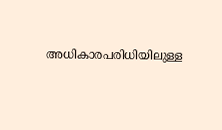അധികാരപരിധിയിലുള്ള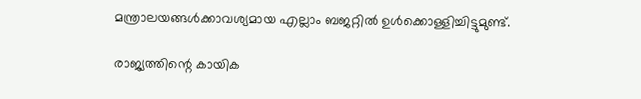മന്ത്രാലയങ്ങള്‍ക്കാവശ്യമായ എല്ലാം ബജറ്റില്‍ ഉള്‍ക്കൊള്ളിച്ചിട്ടുമുണ്ട്.

രാജ്യത്തിന്റെ കായിക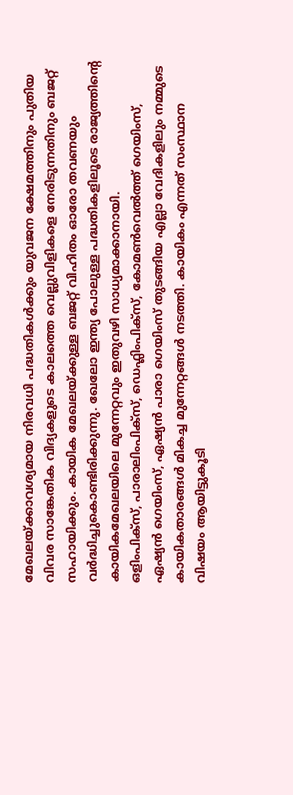മേഖലയ്‌ക്കാവശ്യമായ നിരവധി പദ്ധതികള്‍ക്കും യുവജന ക്ഷേമത്തിനും പുതിയ വിവര സാങ്കേതിക വിദ്യകളുടെ കാലത്തെ വെല്ലുവിളികളെ നേരിടുന്നതിനും ബജറ്റ് സഹായിക്കും. കായിക മേഖലയ്‌ക്കുള്ള ബജറ്റ് വിഹിതം ഓരോ തവണയും വര്‍ദ്ധിച്ചുകൊണ്ടിരിക്കുന്നു. ഖേലോ ഇന്ത്യ പോലുള്ള പദ്ധതികളിലൂടെ രാജ്യത്തിന്റെ കായികമേഖലയിലെ മുന്നേറ്റവും ഇതുവഴി സാധ്യമാക്കാനായി.
ഒളിംപിക്സ്, പാരാലിംപിക്‌സ്, ഡെഫ്ലിംപിക്സ്, കോമണ്‍വെല്‍ത്ത് ഗെയിംസ്, ഏഷ്യന്‍ ഗെയിംസ്, ഏഷ്യന്‍ പാരാ ഗെയിംസ് തുടങ്ങിയ എല്ലാ വേദികളിലും നമ്മുടെ കായികതാരങ്ങള്‍ മികച്ച മുന്നേറ്റങ്ങള്‍ നടത്തി. കായികം എന്നത് സംസ്ഥാന വിഷയം ആയിട്ടുകൂടി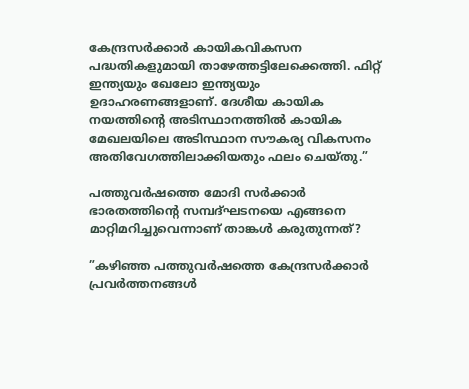കേന്ദ്രസര്‍ക്കാര്‍ കായികവികസന പദ്ധതികളുമായി താഴേത്തട്ടിലേക്കെത്തി. ഫിറ്റ് ഇന്ത്യയും ഖേലോ ഇന്ത്യയും ഉദാഹരണങ്ങളാണ്. ദേശീയ കായിക നയത്തിന്റെ അടിസ്ഥാനത്തില്‍ കായിക മേഖലയിലെ അടിസ്ഥാന സൗകര്യ വികസനം അതിവേഗത്തിലാക്കിയതും ഫലം ചെയ്തു.”

പത്തുവര്‍ഷത്തെ മോദി സര്‍ക്കാര്‍ ഭാരതത്തിന്റെ സമ്പദ്ഘടനയെ എങ്ങനെ മാറ്റിമറിച്ചുവെന്നാണ് താങ്കള്‍ കരുതുന്നത്?

”കഴിഞ്ഞ പത്തുവര്‍ഷത്തെ കേന്ദ്രസര്‍ക്കാര്‍ പ്രവര്‍ത്തനങ്ങള്‍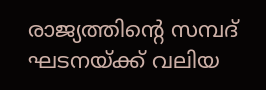രാജ്യത്തിന്റെ സമ്പദ് ഘടനയ്‌ക്ക് വലിയ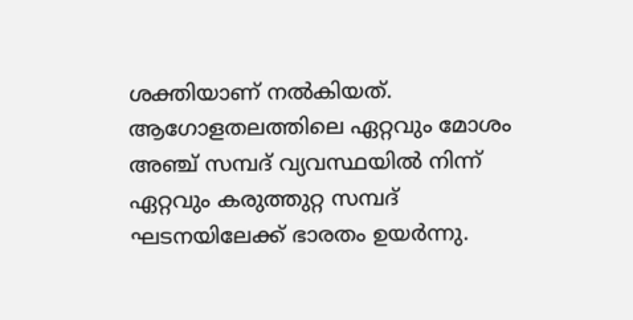ശക്തിയാണ് നല്‍കിയത്. ആഗോളതലത്തിലെ ഏറ്റവും മോശം അഞ്ച് സമ്പദ് വ്യവസ്ഥയില്‍ നിന്ന് ഏറ്റവും കരുത്തുറ്റ സമ്പദ് ഘടനയിലേക്ക് ഭാരതം ഉയര്‍ന്നു.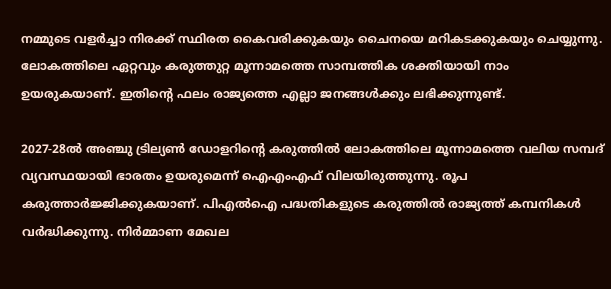നമ്മുടെ വളര്‍ച്ചാ നിരക്ക് സ്ഥിരത കൈവരിക്കുകയും ചൈനയെ മറികടക്കുകയും ചെയ്യുന്നു. ലോകത്തിലെ ഏറ്റവും കരുത്തുറ്റ മൂന്നാമത്തെ സാമ്പത്തിക ശക്തിയായി നാം ഉയരുകയാണ്. ഇതിന്റെ ഫലം രാജ്യത്തെ എല്ലാ ജനങ്ങള്‍ക്കും ലഭിക്കുന്നുണ്ട്.

2027-28ല്‍ അഞ്ചു ട്രില്യണ്‍ ഡോളറിന്റെ കരുത്തില്‍ ലോകത്തിലെ മൂന്നാമത്തെ വലിയ സമ്പദ് വ്യവസ്ഥയായി ഭാരതം ഉയരുമെന്ന് ഐഎംഎഫ് വിലയിരുത്തുന്നു. രൂപ കരുത്താര്‍ജ്ജിക്കുകയാണ്. പിഎല്‍ഐ പദ്ധതികളുടെ കരുത്തില്‍ രാജ്യത്ത് കമ്പനികള്‍ വര്‍ദ്ധിക്കുന്നു. നിര്‍മ്മാണ മേഖല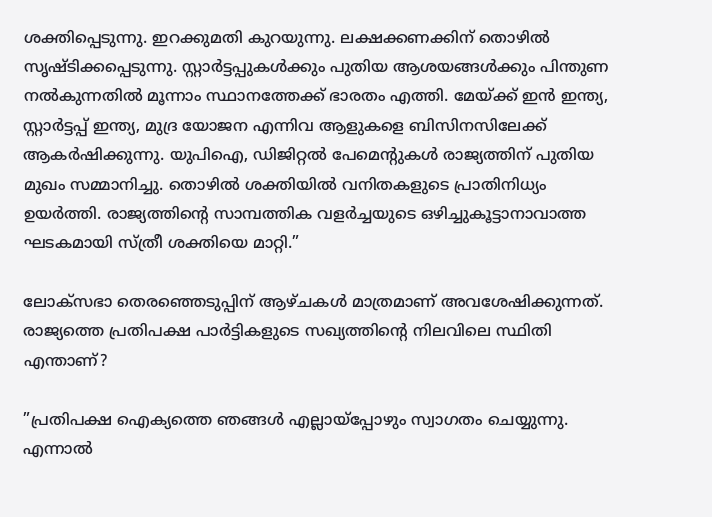ശക്തിപ്പെടുന്നു. ഇറക്കുമതി കുറയുന്നു. ലക്ഷക്കണക്കിന് തൊഴില്‍ സൃഷ്ടിക്കപ്പെടുന്നു. സ്റ്റാര്‍ട്ടപ്പുകള്‍ക്കും പുതിയ ആശയങ്ങള്‍ക്കും പിന്തുണ നല്‍കുന്നതില്‍ മൂന്നാം സ്ഥാനത്തേക്ക് ഭാരതം എത്തി. മേയ്‌ക്ക് ഇന്‍ ഇന്ത്യ, സ്റ്റാര്‍ട്ടപ്പ് ഇന്ത്യ, മുദ്ര യോജന എന്നിവ ആളുകളെ ബിസിനസിലേക്ക് ആകര്‍ഷിക്കുന്നു. യുപിഐ, ഡിജിറ്റല്‍ പേമെന്റുകള്‍ രാജ്യത്തിന് പുതിയ മുഖം സമ്മാനിച്ചു. തൊഴില്‍ ശക്തിയില്‍ വനിതകളുടെ പ്രാതിനിധ്യം ഉയര്‍ത്തി. രാജ്യത്തിന്റെ സാമ്പത്തിക വളര്‍ച്ചയുടെ ഒഴിച്ചുകൂട്ടാനാവാത്ത ഘടകമായി സ്ത്രീ ശക്തിയെ മാറ്റി.”

ലോക്സഭാ തെരഞ്ഞെടുപ്പിന് ആഴ്ചകള്‍ മാത്രമാണ് അവശേഷിക്കുന്നത്. രാജ്യത്തെ പ്രതിപക്ഷ പാര്‍ട്ടികളുടെ സഖ്യത്തിന്റെ നിലവിലെ സ്ഥിതി എന്താണ്?

”പ്രതിപക്ഷ ഐക്യത്തെ ഞങ്ങള്‍ എല്ലായ്‌പ്പോഴും സ്വാഗതം ചെയ്യുന്നു. എന്നാല്‍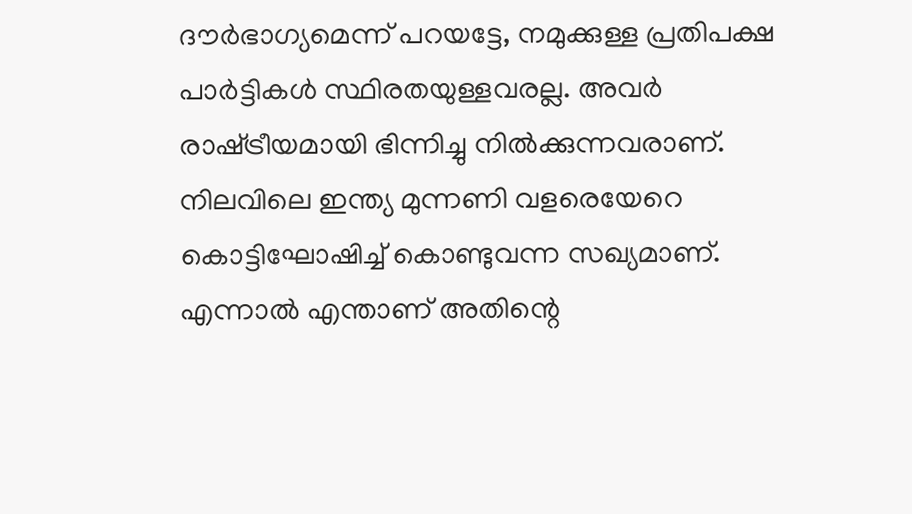ദൗര്‍ഭാഗ്യമെന്ന് പറയട്ടേ, നമുക്കുള്ള പ്രതിപക്ഷ പാര്‍ട്ടികള്‍ സ്ഥിരതയുള്ളവരല്ല. അവര്‍ രാഷ്‌ട്രീയമായി ഭിന്നിച്ചു നില്‍ക്കുന്നവരാണ്. നിലവിലെ ഇന്ത്യ മുന്നണി വളരെയേറെ കൊട്ടിഘോഷിച്ച് കൊണ്ടുവന്ന സഖ്യമാണ്. എന്നാല്‍ എന്താണ് അതിന്റെ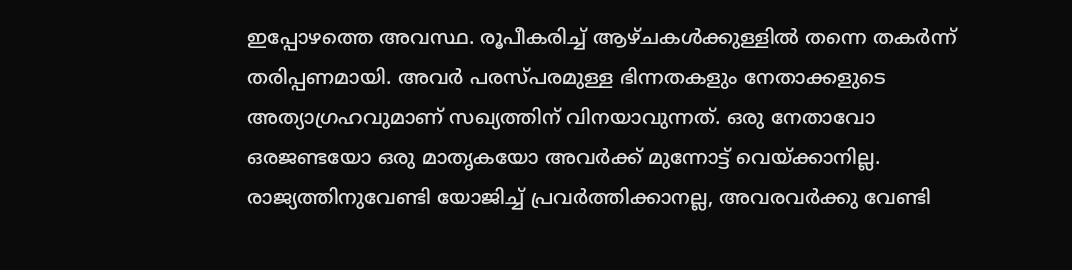ഇപ്പോഴത്തെ അവസ്ഥ. രൂപീകരിച്ച് ആഴ്ചകള്‍ക്കുള്ളില്‍ തന്നെ തകര്‍ന്ന് തരിപ്പണമായി. അവര്‍ പരസ്പരമുള്ള ഭിന്നതകളും നേതാക്കളുടെ അത്യാഗ്രഹവുമാണ് സഖ്യത്തിന് വിനയാവുന്നത്. ഒരു നേതാവോ ഒരജണ്ടയോ ഒരു മാതൃകയോ അവര്‍ക്ക് മുന്നോട്ട് വെയ്‌ക്കാനില്ല. രാജ്യത്തിനുവേണ്ടി യോജിച്ച് പ്രവര്‍ത്തിക്കാനല്ല, അവരവര്‍ക്കു വേണ്ടി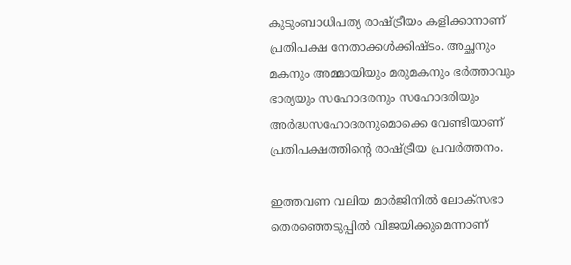കുടുംബാധിപത്യ രാഷ്‌ട്രീയം കളിക്കാനാണ് പ്രതിപക്ഷ നേതാക്കള്‍ക്കിഷ്ടം. അച്ഛനും മകനും അമ്മായിയും മരുമകനും ഭര്‍ത്താവും ഭാര്യയും സഹോദരനും സഹോദരിയും അര്‍ദ്ധസഹോദരനുമൊക്കെ വേണ്ടിയാണ് പ്രതിപക്ഷത്തിന്റെ രാഷ്‌ട്രീയ പ്രവര്‍ത്തനം.

ഇത്തവണ വലിയ മാര്‍ജിനില്‍ ലോക്സഭാ തെരഞ്ഞെടുപ്പില്‍ വിജയിക്കുമെന്നാണ്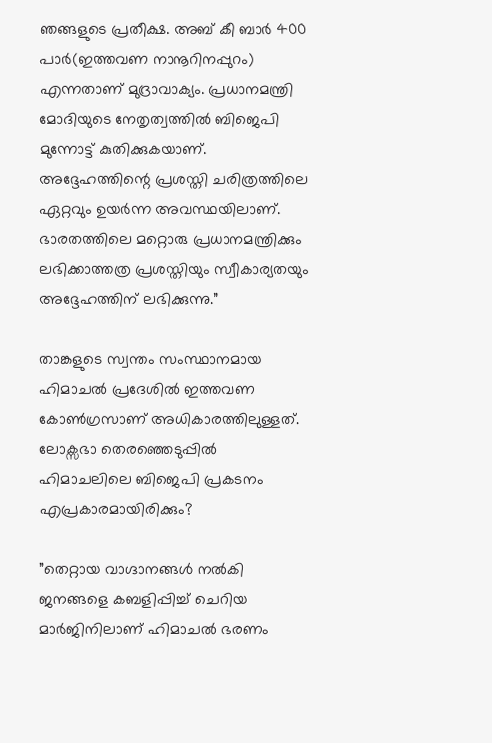ഞങ്ങളുടെ പ്രതീക്ഷ. അബ് കീ ബാര്‍ 400 പാര്‍(ഇത്തവണ നാനൂറിനപ്പുറം) എന്നതാണ് മുദ്രാവാക്യം. പ്രധാനമന്ത്രി മോദിയുടെ നേതൃത്വത്തില്‍ ബിജെപി മുന്നോട്ട് കുതിക്കുകയാണ്. അദ്ദേഹത്തിന്റെ പ്രശസ്തി ചരിത്രത്തിലെ ഏറ്റവും ഉയര്‍ന്ന അവസ്ഥയിലാണ്. ഭാരതത്തിലെ മറ്റൊരു പ്രധാനമന്ത്രിക്കും ലഭിക്കാത്തത്ര പ്രശസ്തിയും സ്വീകാര്യതയും അദ്ദേഹത്തിന് ലഭിക്കുന്നു.”

താങ്കളുടെ സ്വന്തം സംസ്ഥാനമായ ഹിമാചല്‍ പ്രദേശില്‍ ഇത്തവണ കോണ്‍ഗ്രസാണ് അധികാരത്തിലുള്ളത്. ലോക്സഭാ തെരഞ്ഞെടുപ്പില്‍ ഹിമാചലിലെ ബിജെപി പ്രകടനം എപ്രകാരമായിരിക്കും?

”തെറ്റായ വാഗ്ദാനങ്ങള്‍ നല്‍കി ജനങ്ങളെ കബളിപ്പിച്ച് ചെറിയ മാര്‍ജിനിലാണ് ഹിമാചല്‍ ഭരണം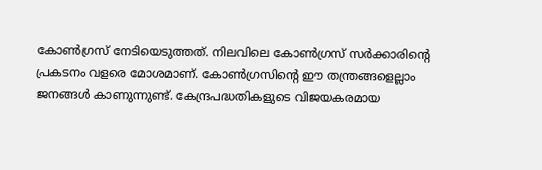കോണ്‍ഗ്രസ് നേടിയെടുത്തത്. നിലവിലെ കോണ്‍ഗ്രസ് സര്‍ക്കാരിന്റെ പ്രകടനം വളരെ മോശമാണ്. കോണ്‍ഗ്രസിന്റെ ഈ തന്ത്രങ്ങളെല്ലാം ജനങ്ങള്‍ കാണുന്നുണ്ട്. കേന്ദ്രപദ്ധതികളുടെ വിജയകരമായ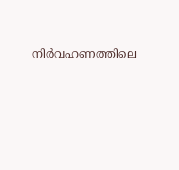നിര്‍വഹണത്തിലെ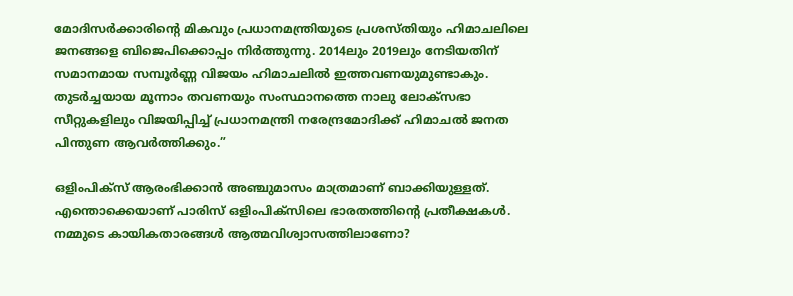മോദിസര്‍ക്കാരിന്റെ മികവും പ്രധാനമന്ത്രിയുടെ പ്രശസ്തിയും ഹിമാചലിലെ ജനങ്ങളെ ബിജെപിക്കൊപ്പം നിര്‍ത്തുന്നു. 2014ലും 2019ലും നേടിയതിന് സമാനമായ സമ്പൂര്‍ണ്ണ വിജയം ഹിമാചലില്‍ ഇത്തവണയുമുണ്ടാകും. തുടര്‍ച്ചയായ മൂന്നാം തവണയും സംസ്ഥാനത്തെ നാലു ലോക്സഭാ സീറ്റുകളിലും വിജയിപ്പിച്ച് പ്രധാനമന്ത്രി നരേന്ദ്രമോദിക്ക് ഹിമാചല്‍ ജനത പിന്തുണ ആവര്‍ത്തിക്കും.”

ഒളിംപിക്സ് ആരംഭിക്കാന്‍ അഞ്ചുമാസം മാത്രമാണ് ബാക്കിയുള്ളത്. എന്തൊക്കെയാണ് പാരിസ് ഒളിംപിക്സിലെ ഭാരതത്തിന്റെ പ്രതീക്ഷകള്‍. നമ്മുടെ കായികതാരങ്ങള്‍ ആത്മവിശ്വാസത്തിലാണോ?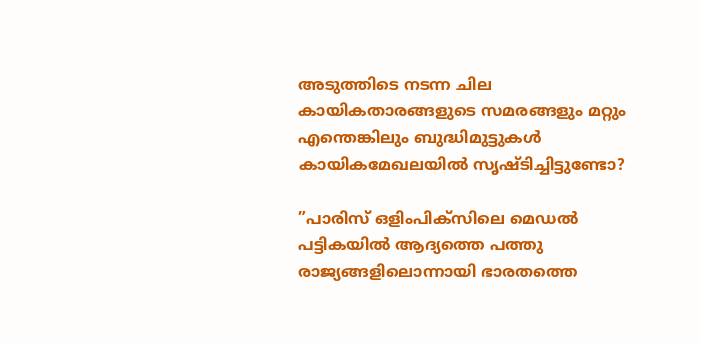അടുത്തിടെ നടന്ന ചില കായികതാരങ്ങളുടെ സമരങ്ങളും മറ്റും എന്തെങ്കിലും ബുദ്ധിമുട്ടുകള്‍ കായികമേഖലയില്‍ സൃഷ്ടിച്ചിട്ടുണ്ടോ?

”പാരിസ് ഒളിംപിക്സിലെ മെഡല്‍ പട്ടികയില്‍ ആദ്യത്തെ പത്തു രാജ്യങ്ങളിലൊന്നായി ഭാരതത്തെ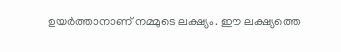ഉയര്‍ത്താനാണ് നമ്മുടെ ലക്ഷ്യം. ഈ ലക്ഷ്യത്തെ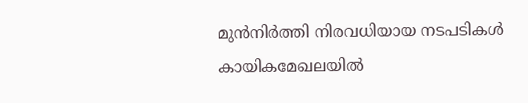മുന്‍നിര്‍ത്തി നിരവധിയായ നടപടികള്‍ കായികമേഖലയില്‍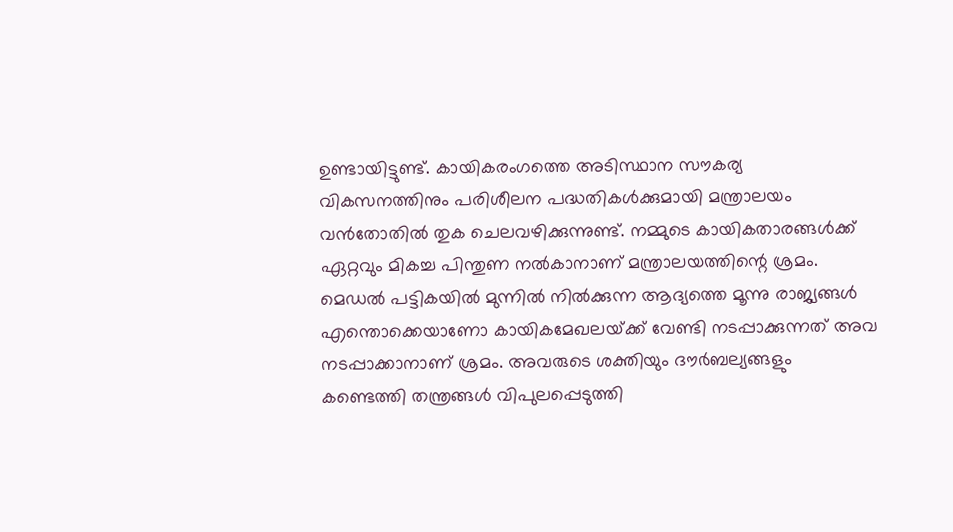ഉണ്ടായിട്ടുണ്ട്. കായികരംഗത്തെ അടിസ്ഥാന സൗകര്യ വികസനത്തിനും പരിശീലന പദ്ധതികള്‍ക്കുമായി മന്ത്രാലയം വന്‍തോതില്‍ തുക ചെലവഴിക്കുന്നുണ്ട്. നമ്മുടെ കായികതാരങ്ങള്‍ക്ക് ഏറ്റവും മികച്ച പിന്തുണ നല്‍കാനാണ് മന്ത്രാലയത്തിന്റെ ശ്രമം. മെഡല്‍ പട്ടികയില്‍ മുന്നില്‍ നില്‍ക്കുന്ന ആദ്യത്തെ മൂന്നു രാജ്യങ്ങള്‍ എന്തൊക്കെയാണോ കായികമേഖലയ്‌ക്ക് വേണ്ടി നടപ്പാക്കുന്നത് അവ നടപ്പാക്കാനാണ് ശ്രമം. അവരുടെ ശക്തിയും ദൗര്‍ബല്യങ്ങളും കണ്ടെത്തി തന്ത്രങ്ങള്‍ വിപുലപ്പെടുത്തി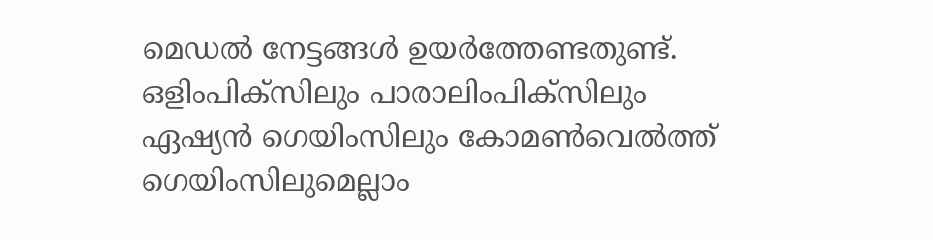മെഡല്‍ നേട്ടങ്ങള്‍ ഉയര്‍ത്തേണ്ടതുണ്ട്.
ഒളിംപിക്സിലും പാരാലിംപിക്സിലും ഏഷ്യന്‍ ഗെയിംസിലും കോമണ്‍വെല്‍ത്ത് ഗെയിംസിലുമെല്ലാം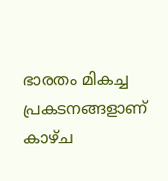ഭാരതം മികച്ച പ്രകടനങ്ങളാണ് കാഴ്ച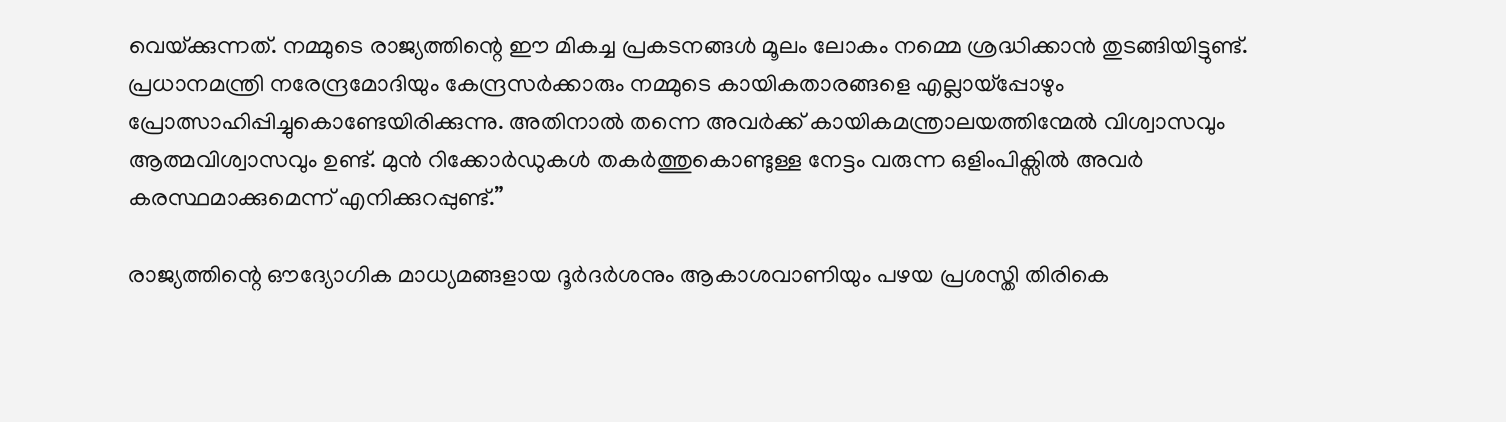വെയ്‌ക്കുന്നത്. നമ്മുടെ രാജ്യത്തിന്റെ ഈ മികച്ച പ്രകടനങ്ങള്‍ മൂലം ലോകം നമ്മെ ശ്രദ്ധിക്കാന്‍ തുടങ്ങിയിട്ടുണ്ട്. പ്രധാനമന്ത്രി നരേന്ദ്രമോദിയും കേന്ദ്രസര്‍ക്കാരും നമ്മുടെ കായികതാരങ്ങളെ എല്ലായ്‌പ്പോഴും പ്രോത്സാഹിപ്പിച്ചുകൊണ്ടേയിരിക്കുന്നു. അതിനാല്‍ തന്നെ അവര്‍ക്ക് കായികമന്ത്രാലയത്തിന്മേല്‍ വിശ്വാസവും ആത്മവിശ്വാസവും ഉണ്ട്. മുന്‍ റിക്കോര്‍ഡുകള്‍ തകര്‍ത്തുകൊണ്ടുള്ള നേട്ടം വരുന്ന ഒളിംപിക്സില്‍ അവര്‍ കരസ്ഥമാക്കുമെന്ന് എനിക്കുറപ്പുണ്ട്.”

രാജ്യത്തിന്റെ ഔദ്യോഗിക മാധ്യമങ്ങളായ ദൂര്‍ദര്‍ശനും ആകാശവാണിയും പഴയ പ്രശസ്തി തിരികെ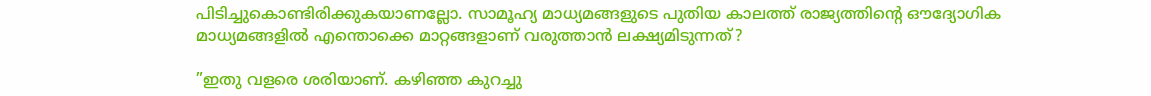പിടിച്ചുകൊണ്ടിരിക്കുകയാണല്ലോ. സാമൂഹ്യ മാധ്യമങ്ങളുടെ പുതിയ കാലത്ത് രാജ്യത്തിന്റെ ഔദ്യോഗിക മാധ്യമങ്ങളില്‍ എന്തൊക്കെ മാറ്റങ്ങളാണ് വരുത്താന്‍ ലക്ഷ്യമിടുന്നത്?

”ഇതു വളരെ ശരിയാണ്. കഴിഞ്ഞ കുറച്ചു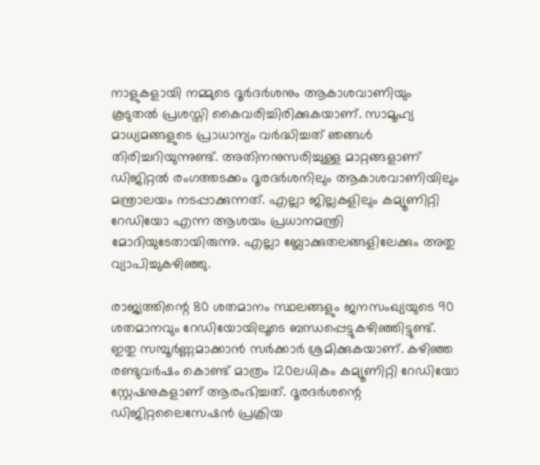നാളുകളായി നമ്മുടെ ദൂര്‍ദര്‍ശനും ആകാശവാണിയും കൂടുതല്‍ പ്രശസ്തി കൈവരിച്ചിരിക്കുകയാണ്. സാമൂഹ്യ മാധ്യമങ്ങളുടെ പ്രാധാന്യം വര്‍ദ്ധിച്ചത് ഞങ്ങള്‍ തിരിച്ചറിയുന്നുണ്ട്. അതിനനുസരിച്ചുള്ള മാറ്റങ്ങളാണ് ഡിജിറ്റല്‍ രംഗത്തടക്കം ദൂരദര്‍ശനിലും ആകാശവാണിയിലും മന്ത്രാലയം നടപ്പാക്കുന്നത്. എല്ലാ ജില്ലകളിലും കമ്യൂണിറ്റി റേഡിയോ എന്ന ആശയം പ്രധാനമന്ത്രി മോദിയുടേതായിരുന്നു. എല്ലാ ബ്ലോക്കുതലങ്ങളിലേക്കും അതു വ്യാപിച്ചുകഴിഞ്ഞു.

രാജ്യത്തിന്റെ 80 ശതമാനം സ്ഥലങ്ങളും ജനസംഖ്യയുടെ 90 ശതമാനവും റേഡിയോയിലൂടെ ബന്ധപ്പെട്ടുകഴിഞ്ഞിട്ടുണ്ട്. ഇതു സമ്പൂര്‍ണ്ണമാക്കാന്‍ സര്‍ക്കാര്‍ ശ്രമിക്കുകയാണ്. കഴിഞ്ഞ രണ്ടുവര്‍ഷം കൊണ്ട് മാത്രം 120ലധികം കമ്യൂണിറ്റി റേഡിയോ സ്റ്റേഷനുകളാണ് ആരംഭിച്ചത്. ദൂരദര്‍ശന്റെ ഡിജിറ്റലൈസേഷന്‍ പ്രക്രിയ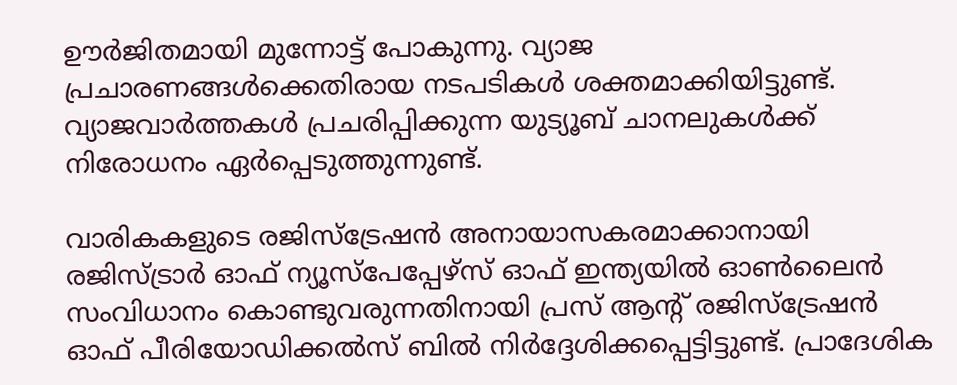ഊര്‍ജിതമായി മുന്നോട്ട് പോകുന്നു. വ്യാജ പ്രചാരണങ്ങള്‍ക്കെതിരായ നടപടികള്‍ ശക്തമാക്കിയിട്ടുണ്ട്. വ്യാജവാര്‍ത്തകള്‍ പ്രചരിപ്പിക്കുന്ന യുട്യൂബ് ചാനലുകള്‍ക്ക് നിരോധനം ഏര്‍പ്പെടുത്തുന്നുണ്ട്.

വാരികകളുടെ രജിസ്ട്രേഷന്‍ അനായാസകരമാക്കാനായി രജിസ്ട്രാര്‍ ഓഫ് ന്യൂസ്പേപ്പേഴ്സ് ഓഫ് ഇന്ത്യയില്‍ ഓണ്‍ലൈന്‍ സംവിധാനം കൊണ്ടുവരുന്നതിനായി പ്രസ് ആന്റ് രജിസ്ട്രേഷന്‍ ഓഫ് പീരിയോഡിക്കല്‍സ് ബില്‍ നിര്‍ദ്ദേശിക്കപ്പെട്ടിട്ടുണ്ട്. പ്രാദേശിക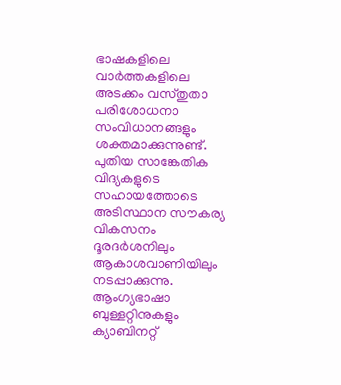ഭാഷകളിലെ വാര്‍ത്തകളിലെ അടക്കം വസ്തുതാ പരിശോധനാ സംവിധാനങ്ങളും ശക്തമാക്കുന്നുണ്ട്. പുതിയ സാങ്കേതിക വിദ്യകളുടെ സഹായത്തോടെ അടിസ്ഥാന സൗകര്യ വികസനം ദൂരദര്‍ശനിലും ആകാശവാണിയിലും നടപ്പാക്കുന്നു. ആംഗ്യഭാഷാ ബുള്ളറ്റിനുകളും ക്യാബിനറ്റ്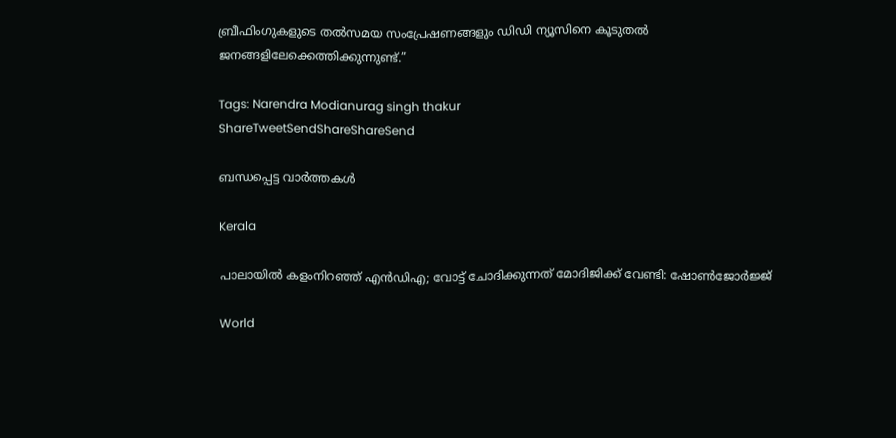ബ്രീഫിംഗുകളുടെ തല്‍സമയ സംപ്രേഷണങ്ങളും ഡിഡി ന്യൂസിനെ കൂടുതല്‍ ജനങ്ങളിലേക്കെത്തിക്കുന്നുണ്ട്.”

Tags: Narendra Modianurag singh thakur
ShareTweetSendShareShareSend

ബന്ധപ്പെട്ട വാര്‍ത്തകള്‍

Kerala

പാലായില്‍ കളംനിറഞ്ഞ് എന്‍ഡിഎ; വോട്ട് ചോദിക്കുന്നത് മോദിജിക്ക് വേണ്ടി: ഷോണ്‍ജോര്‍ജ്ജ്

World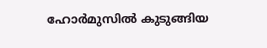ഹോര്‍മുസില്‍ കുടുങ്ങിയ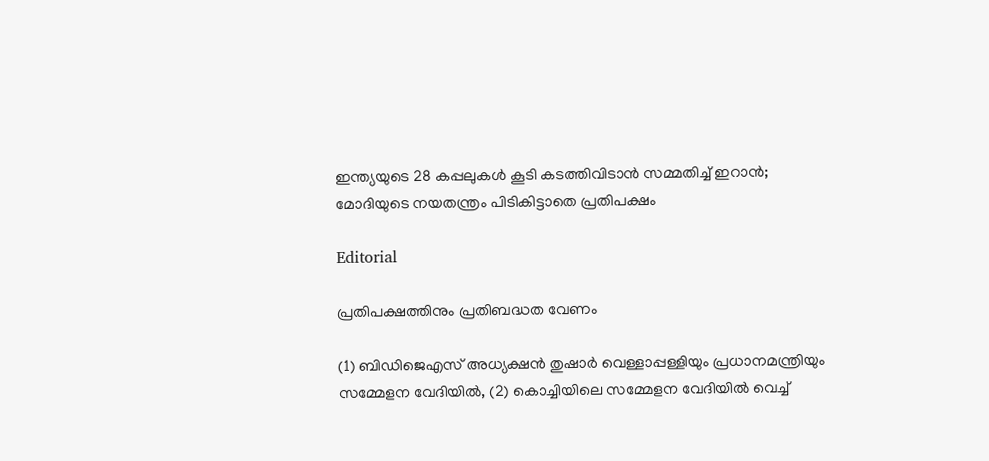ഇന്ത്യയുടെ 28 കപ്പലുകള്‍ കൂടി കടത്തിവിടാന്‍ സമ്മതിച്ച് ഇറാന്‍; മോദിയുടെ നയതന്ത്രം പിടികിട്ടാതെ പ്രതിപക്ഷം

Editorial

പ്രതിപക്ഷത്തിനും പ്രതിബദ്ധത വേണം

(1) ബിഡിജെഎസ് അധ്യക്ഷന്‍ തുഷാര്‍ വെള്ളാപ്പള്ളിയും പ്രധാനമന്ത്രിയും സമ്മേളന വേദിയില്‍, (2) കൊച്ചിയിലെ സമ്മേളന വേദിയില്‍ വെച്ച്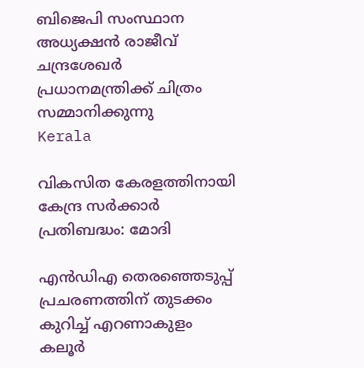ബിജെപി സംസ്ഥാന അധ്യക്ഷന്‍ രാജീവ് ചന്ദ്രശേഖര്‍ പ്രധാനമന്ത്രിക്ക് ചിത്രം സമ്മാനിക്കുന്നു
Kerala

വികസിത കേരളത്തിനായി കേന്ദ്ര സര്‍ക്കാര്‍ പ്രതിബദ്ധം: മോദി

എന്‍ഡിഎ തെരഞ്ഞെടുപ്പ് പ്രചരണത്തിന് തുടക്കം കുറിച്ച് എറണാകുളം കലൂര്‍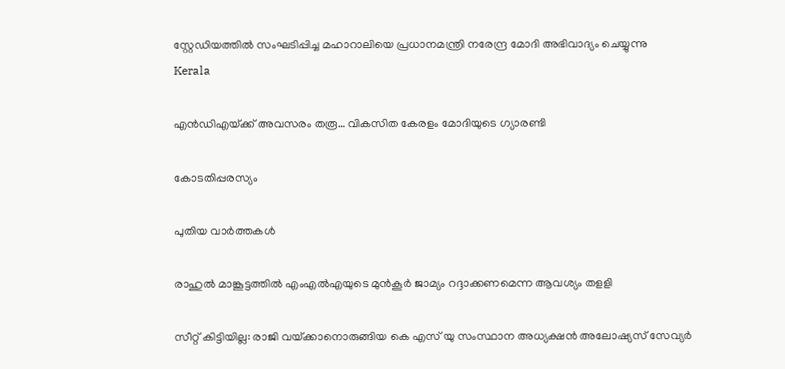സ്റ്റേഡിയത്തില്‍ സംഘടിപ്പിച്ച മഹാറാലിയെ പ്രധാനമന്ത്രി നരേന്ദ്ര മോദി അഭിവാദ്യം ചെയ്യുന്നു
Kerala

എന്‍ഡിഎയ്‌ക്ക് അവസരം തരൂ… വികസിത കേരളം മോദിയുടെ ഗ്യാരണ്ടി

കോടതിപ്പരസ്യം

പുതിയ വാര്‍ത്തകള്‍

രാഹുല്‍ മാങ്കൂട്ടത്തില്‍ എംഎല്‍എയുടെ മുന്‍കൂര്‍ ജാമ്യം റദ്ദാക്കണമെന്ന ആവശ്യം തളളി

സീറ്റ് കിട്ടിയില്ല: രാജി വയ്‌ക്കാനൊരുങ്ങിയ കെ എസ് യു സംസ്ഥാന അധ്യക്ഷന്‍ അലോഷ്യസ് സേവ്യര്‍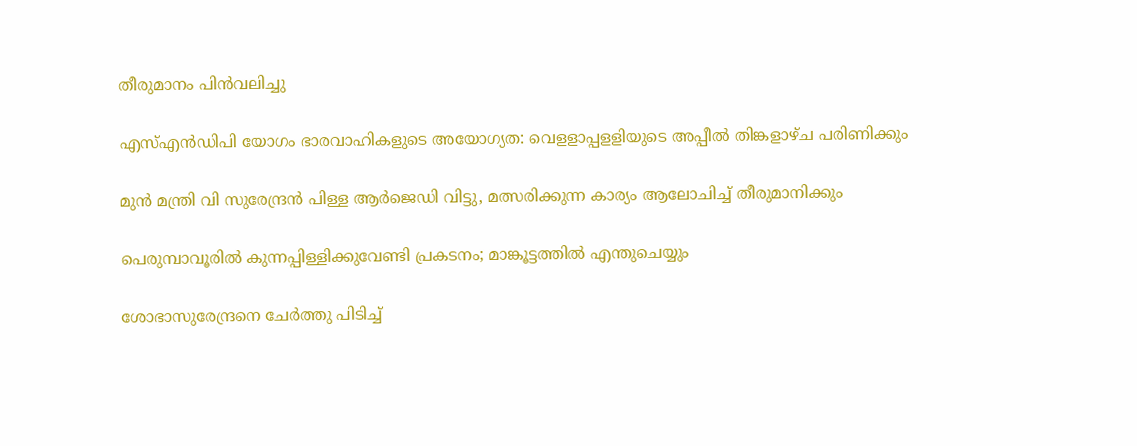തീരുമാനം പിന്‍വലിച്ചു

എസ്എന്‍ഡിപി യോഗം ഭാരവാഹികളുടെ അയോഗ്യത: വെളളാപ്പളളിയുടെ അപ്പീല്‍ തിങ്കളാഴ്ച പരിണിക്കും

മുന്‍ മന്ത്രി വി സുരേന്ദ്രന്‍ പിള്ള ആര്‍ജെഡി വിട്ടു, മത്സരിക്കുന്ന കാര്യം ആലോചിച്ച് തീരുമാനിക്കും

പെരുമ്പാവൂരിൽ കുന്നപ്പിള്ളിക്കുവേണ്ടി പ്രകടനം; മാങ്കൂട്ടത്തിൽ എന്തുചെയ്യും

ശോഭാസുരേന്ദ്രനെ ചേര്‍ത്തു പിടിച്ച്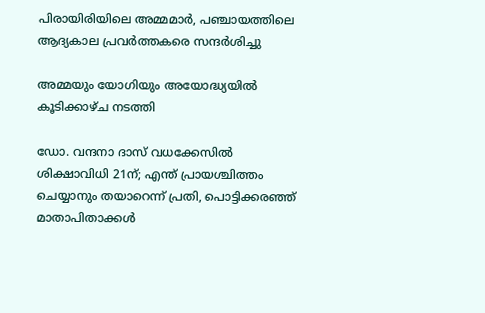പിരായിരിയിലെ അമ്മമാര്‍, പഞ്ചായത്തിലെ ആദ്യകാല പ്രവര്‍ത്തകരെ സന്ദര്‍ശിച്ചു

അമ്മയും യോഗിയും അയോദ്ധ്യയിൽ കൂടിക്കാഴ്ച നടത്തി

ഡോ. വന്ദനാ ദാസ് വധക്കേസിൽ ശിക്ഷാവിധി 21ന്; എന്ത് പ്രായശ്ചിത്തം ചെയ്യാനും തയാറെന്ന് പ്രതി, പൊട്ടിക്കരഞ്ഞ് മാതാപിതാക്കൾ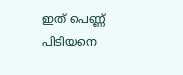ഇത് പെണ്ണ് പിടിയനെ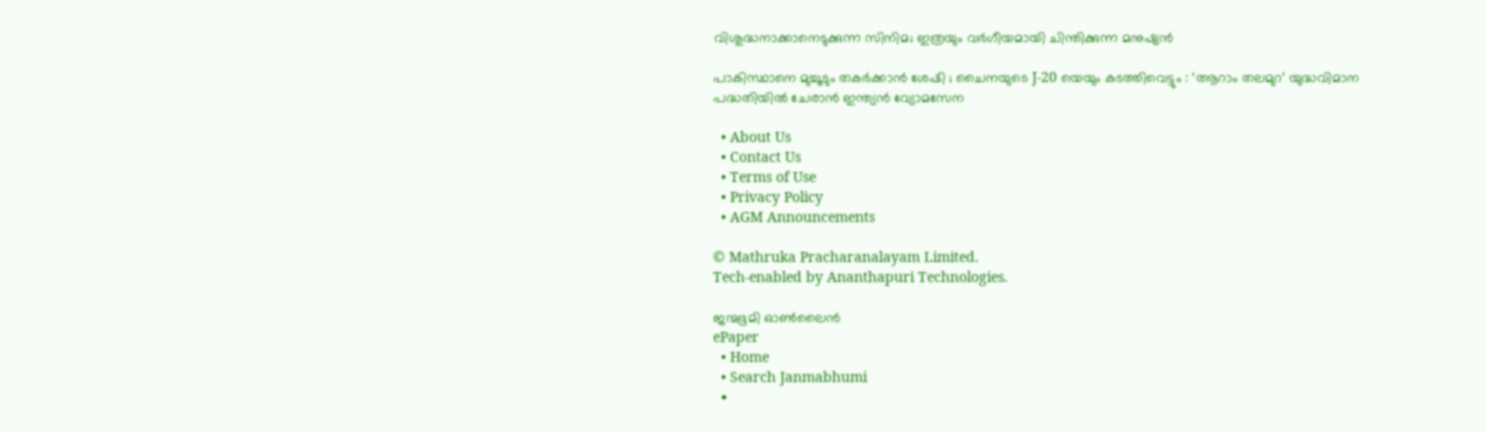വിശുദ്ധനാക്കാനെടുക്കുന്ന സിനിമ; ഇത്രയും വർഗീയമായി ചിന്തിക്കുന്ന മനുഷ്യൻ

പാകിസ്ഥാനെ മുച്ചൂടും തകർക്കാൻ ശേഷി ; ചൈനയുടെ J-20 യെയും കടത്തിവെട്ടും : ‘ആറാം തലമുറ’ യുദ്ധവിമാന പദ്ധതിയിൽ ചേരാൻ ഇന്ത്യൻ വ്യോമസേന

  • About Us
  • Contact Us
  • Terms of Use
  • Privacy Policy
  • AGM Announcements

© Mathruka Pracharanalayam Limited.
Tech-enabled by Ananthapuri Technologies.

ജന്മഭൂമി ഓണ്‍ലൈന്‍
ePaper
  • Home
  • Search Janmabhumi
  •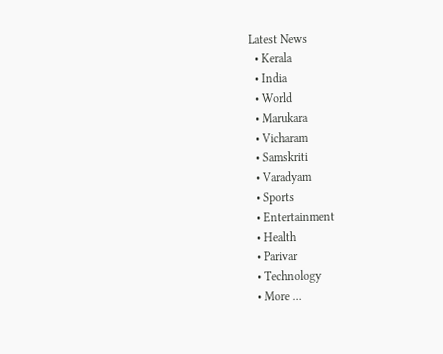Latest News
  • Kerala
  • India
  • World
  • Marukara
  • Vicharam
  • Samskriti
  • Varadyam
  • Sports
  • Entertainment
  • Health
  • Parivar
  • Technology
  • More …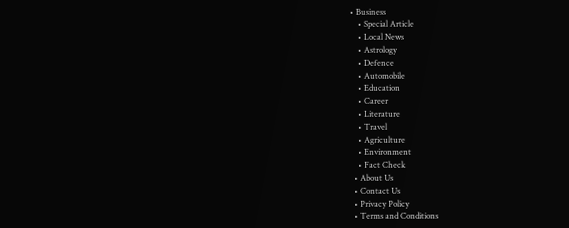• Business
    • Special Article
    • Local News
    • Astrology
    • Defence
    • Automobile
    • Education
    • Career
    • Literature
    • Travel
    • Agriculture
    • Environment
    • Fact Check
  • About Us
  • Contact Us
  • Privacy Policy
  • Terms and Conditions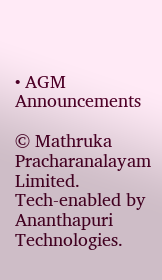• AGM Announcements

© Mathruka Pracharanalayam Limited.
Tech-enabled by Ananthapuri Technologies.